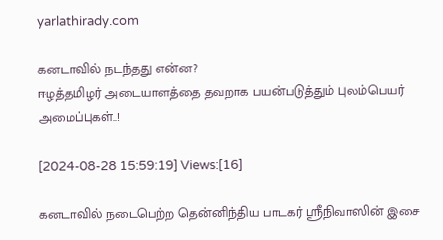yarlathirady.com

கனடாவில் நடந்தது என்ன?
ஈழத்தமிழர் அடையாளத்தை தவறாக பயன்படுத்தும் புலம்பெயர் அமைப்புகள்..!

[2024-08-28 15:59:19] Views:[16]

கனடாவில் நடைபெற்ற தென்னிந்திய பாடகர் ஸ்ரீநிவாஸின் இசை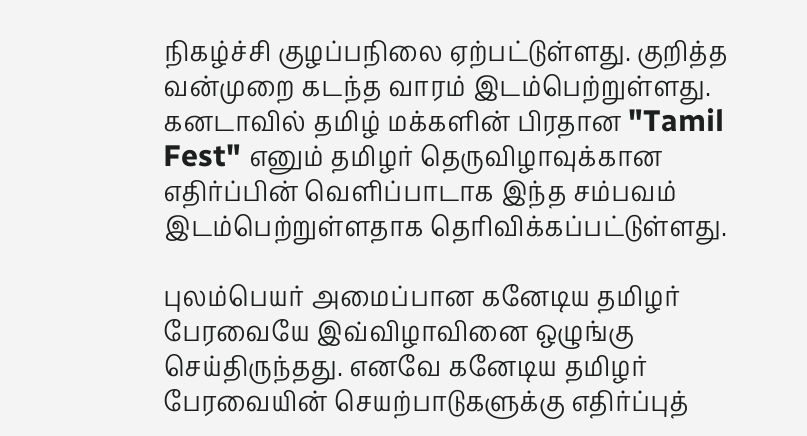நிகழ்ச்சி குழப்பநிலை ஏற்பட்டுள்ளது. குறித்த வன்முறை கடந்த வாரம் இடம்பெற்றுள்ளது. கனடாவில் தமிழ் மக்களின் பிரதான "Tamil Fest" எனும் தமிழர் தெருவிழாவுக்கான எதிர்ப்பின் வெளிப்பாடாக இந்த சம்பவம் இடம்பெற்றுள்ளதாக தெரிவிக்கப்பட்டுள்ளது.

புலம்பெயர் அமைப்பான கனேடிய தமிழர் பேரவையே இவ்விழாவினை ஒழுங்கு செய்திருந்தது. எனவே கனேடிய தமிழர் பேரவையின் செயற்பாடுகளுக்கு எதிர்ப்புத்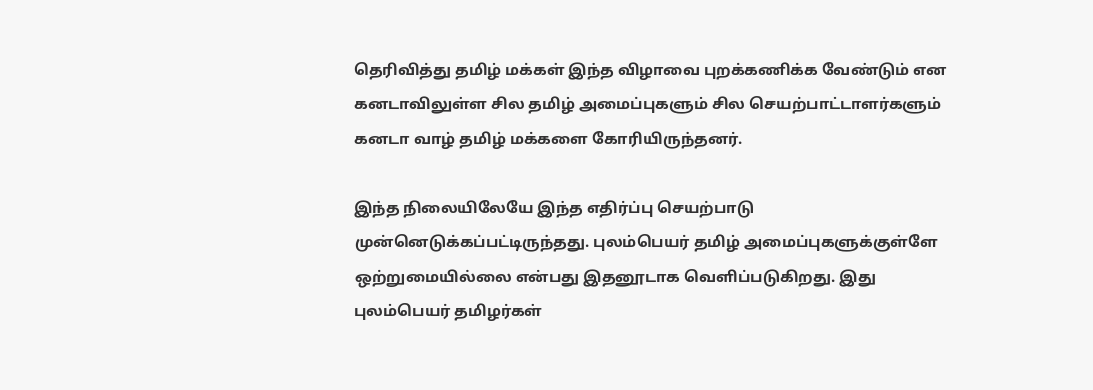தெரிவித்து தமிழ் மக்கள் இந்த விழாவை புறக்கணிக்க வேண்டும் என கனடாவிலுள்ள சில தமிழ் அமைப்புகளும் சில செயற்பாட்டாளர்களும் கனடா வாழ் தமிழ் மக்களை கோரியிருந்தனர்.

இந்த நிலையிலேயே இந்த எதிர்ப்பு செயற்பாடு முன்னெடுக்கப்பட்டிருந்தது. புலம்பெயர் தமிழ் அமைப்புகளுக்குள்ளே ஒற்றுமையில்லை என்பது இதனூடாக வெளிப்படுகிறது. இது புலம்பெயர் தமிழர்கள்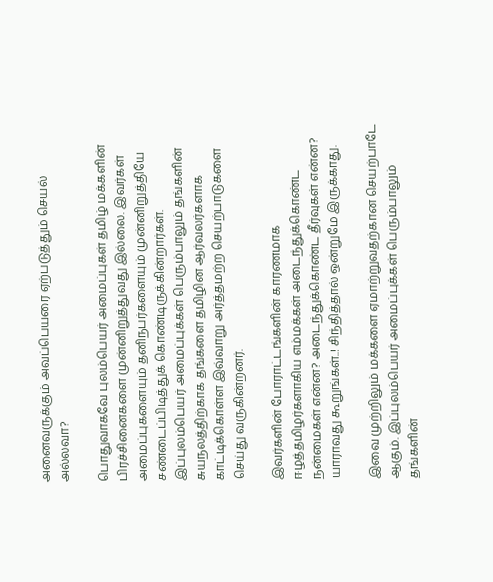அனைவருக்கும் அவப்பெயரை ஏற்படுத்தும் செயல் அல்லவா?

பொதுவாகவே புலம்பெயர் அமைப்புகள் தமிழ் மக்களின் பிரச்சினைகளை முன்னிறுத்துவது இல்லை. இவர்கள் அமைப்புகளையும் தனிநபர்களையும் முன்னிறுத்தியே சண்டைப்பிடித்துக் கொண்டிருக்கின்றார்கள். இப்புலம்பெயர் அமைப்புக்கள் பெரும்பாலும் தங்களின் சுயநலத்திற்காக தங்களை தமிழின ஆர்வலர்களாக காட்டிக்கொள்ள இவ்வாறு அர்த்தமற்ற செயற்பாடுகளை செய்து வருகின்றனர்.

இவர்களின் போராட்டங்களின் காரணமாக ஈழத்தமிழர்களாகிய எம்மக்கள் அடைந்துக்கொண்ட நன்மைகள் என்ன? அடைந்துக்கொண்ட தீர்வுகள் என்ன? யாராவது கூறுங்கள்..! சிந்தித்தால் ஒன்றுமே இருக்காது.

இவை முற்றிலும் மக்களை ஏமாற்றுவதற்கான செயற்பாடே ஆகும். இப்புலம்பெயர் அமைப்புக்கள் பெரும்பாலும் தங்களின்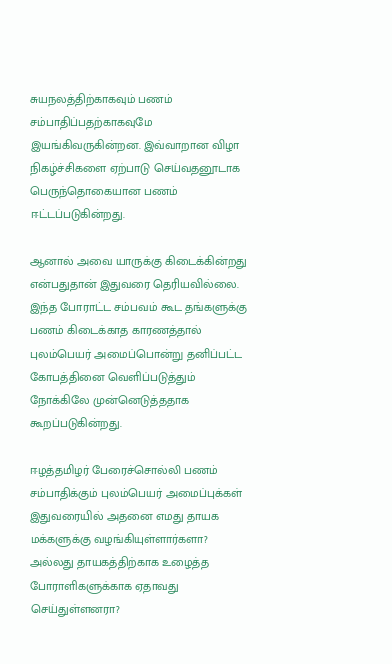சுயநலத்திற்காகவும் பணம் சம்பாதிப்பதற்காகவுமே இயங்கிவருகின்றன. இவ்வாறான விழா நிகழ்ச்சிகளை ஏற்பாடு செய்வதனூடாக பெருந்தொகையான பணம் ஈட்டப்படுகின்றது.

ஆனால் அவை யாருக்கு கிடைக்கின்றது என்பதுதான் இதுவரை தெரியவில்லை. இந்த போராட்ட சம்பவம் கூட தங்களுக்கு பணம் கிடைக்காத காரணத்தால் புலம்பெயர் அமைப்பொன்று தனிப்பட்ட கோபத்தினை வெளிப்படுத்தும் நோக்கிலே முன்னெடுத்ததாக கூறப்படுகின்றது.

ஈழத்தமிழர் பேரைச்சொல்லி பணம் சம்பாதிக்கும் புலம்பெயர் அமைப்புக்கள் இதுவரையில் அதனை எமது தாயக மக்களுக்கு வழங்கியுள்ளார்களா? அல்லது தாயகத்திற்காக உழைத்த போராளிகளுக்காக ஏதாவது செய்துள்ளனரா?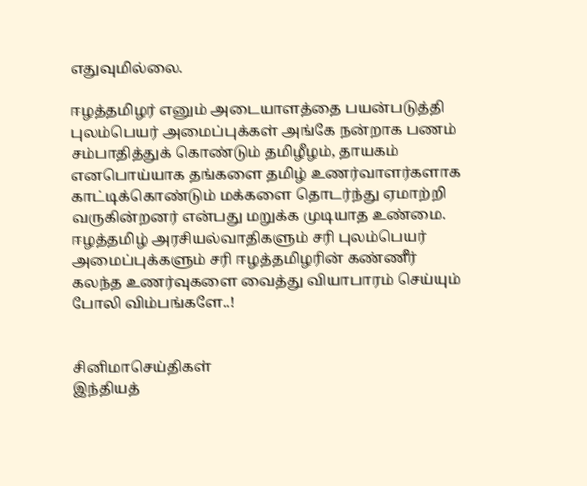எதுவுமில்லை.

ஈழத்தமிழர் எனும் அடையாளத்தை பயன்படுத்தி புலம்பெயர் அமைப்புக்கள் அங்கே நன்றாக பணம் சம்பாதித்துக் கொண்டும் தமிழீழம், தாயகம் எனபொய்யாக தங்களை தமிழ் உணர்வாளர்களாக காட்டிக்கொண்டும் மக்களை தொடர்ந்து ஏமாற்றி வருகின்றனர் என்பது மறுக்க முடியாத உண்மை. ஈழத்தமிழ் அரசியல்வாதிகளும் சரி புலம்பெயர் அமைப்புக்களும் சரி ஈழத்தமிழரின் கண்ணீர் கலந்த உணர்வுகளை வைத்து வியாபாரம் செய்யும் போலி விம்பங்களே..!


சினிமாசெய்திகள்
இந்தியத்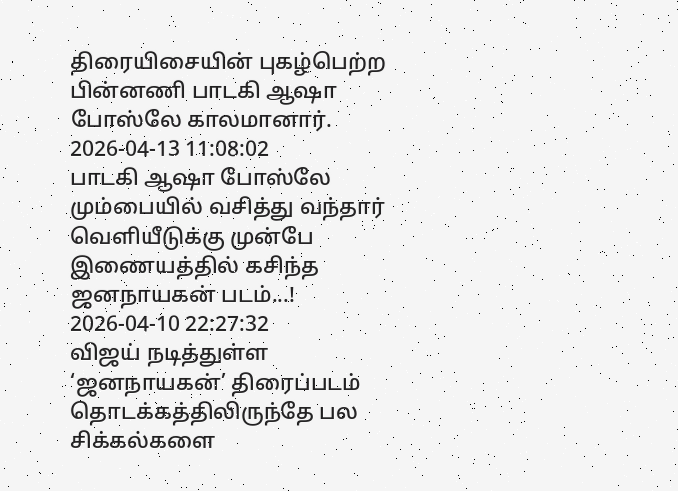திரையிசையின் புகழ்பெற்ற பின்னணி பாடகி ஆஷா போஸ்லே காலமானார்.
2026-04-13 11:08:02
பாடகி ஆஷா போஸ்லே மும்பையில் வசித்து வந்தார்
வெளியீடுக்கு முன்பே இணையத்தில் கசிந்த ஜனநாயகன் படம்...!
2026-04-10 22:27:32
விஜய் நடித்துள்ள ‘ஜனநாயகன்’ திரைப்படம் தொடக்கத்திலிருந்தே பல சிக்கல்களை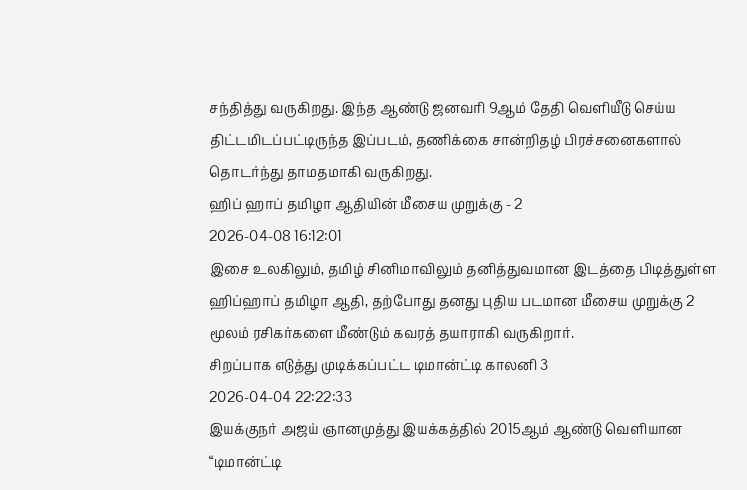சந்தித்து வருகிறது. இந்த ஆண்டு ஜனவரி 9ஆம் தேதி வெளியீடு செய்ய திட்டமிடப்பட்டிருந்த இப்படம், தணிக்கை சான்றிதழ் பிரச்சனைகளால் தொடர்ந்து தாமதமாகி வருகிறது.
ஹிப் ஹாப் தமிழா ஆதியின் மீசைய முறுக்கு - 2
2026-04-08 16:12:01
இசை உலகிலும், தமிழ் சினிமாவிலும் தனித்துவமான இடத்தை பிடித்துள்ள ஹிப்ஹாப் தமிழா ஆதி, தற்போது தனது புதிய படமான மீசைய முறுக்கு 2 மூலம் ரசிகர்களை மீண்டும் கவரத் தயாராகி வருகிறார்.
சிறப்பாக எடுத்து முடிக்கப்பட்ட டிமான்ட்டி காலனி 3
2026-04-04 22:22:33
இயக்குநர் அஜய் ஞானமுத்து இயக்கத்தில் 2015ஆம் ஆண்டு வெளியான “டிமான்ட்டி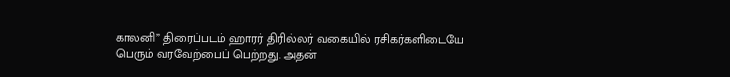காலனி” திரைப்படம் ஹாரர் திரில்லர் வகையில் ரசிகர்களிடையே பெரும் வரவேற்பைப் பெற்றது. அதன்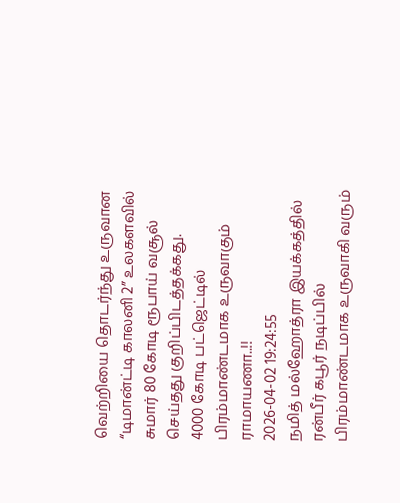வெற்றியை தொடர்ந்து உருவான “டிமான்ட்டி காலனி 2” உலகளவில் சுமார் 80 கோடி ரூபாய் வசூல் செய்தது குறிப்பிடத்தக்கது.
4000 கோடி பட்ஜெட்டில் பிரம்மாண்டமாக உருவாகும் ராமாயணா..!!
2026-04-02 19:24:55
நமித் மல்ஹோத்ரா இயக்கத்தில் ரன்பீர் கபூர் நடிப்பில் பிரம்மாண்டமாக உருவாகி வரும்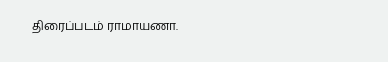திரைப்படம் ராமாயணா.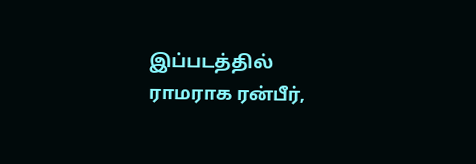இப்படத்தில் ராமராக ரன்பீர்,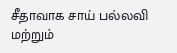சீதாவாக சாய் பல்லவி மற்றும்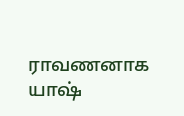ராவணனாக யாஷ்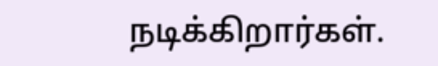நடிக்கிறார்கள்.